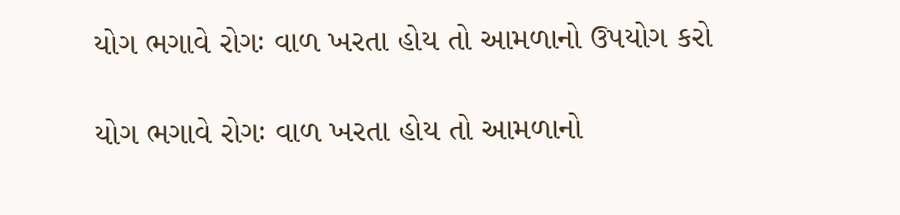યોગ ભગાવે રોગઃ વાળ ખરતા હોય તો આમળાનો ઉપયોગ કરો

યોગ ભગાવે રોગઃ વાળ ખરતા હોય તો આમળાનો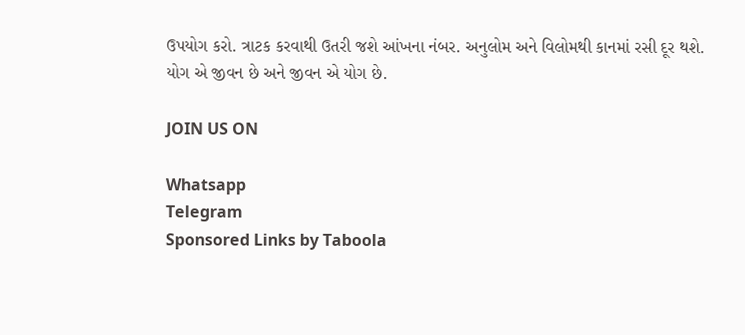ઉપયોગ કરો. ત્રાટક કરવાથી ઉતરી જશે આંખના નંબર. અનુલોમ અને વિલોમથી કાનમાં રસી દૂર થશે. યોગ એ જીવન છે અને જીવન એ યોગ છે.

JOIN US ON

Whatsapp
Telegram
Sponsored Links by Taboola